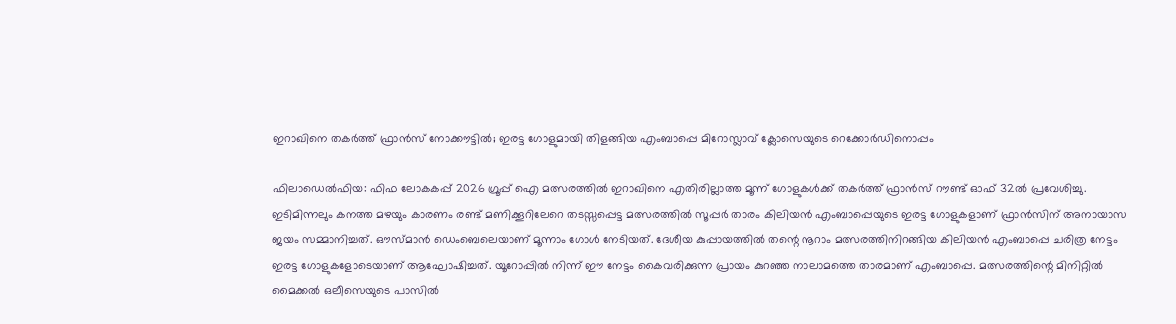ഇറാഖിനെ തകർത്ത് ഫ്രാൻസ് നോക്കൗട്ടിൽ; ഇരട്ട ഗോളുമായി തിളങ്ങിയ എംബാപ്പെ മിറോസ്ലാവ് ക്ലോസെയുടെ റെക്കോർഡിനൊപ്പം

ഫിലാഡെൽഫിയ: ഫിഫ ലോകകപ്പ് 2026 ഗ്രൂപ്പ് ഐ മത്സരത്തിൽ ഇറാഖിനെ എതിരില്ലാത്ത മൂന്ന് ഗോളുകൾക്ക് തകർത്ത് ഫ്രാൻസ് റൗണ്ട് ഓഫ് 32ൽ പ്രവേശിച്ചു. ഇടിമിന്നലും കനത്ത മഴയും കാരണം രണ്ട് മണിക്കൂറിലേറെ തടസ്സപ്പെട്ട മത്സരത്തിൽ സൂപ്പർ താരം കിലിയൻ എംബാപ്പെയുടെ ഇരട്ട ഗോളുകളാണ് ഫ്രാൻസിന് അനായാസ ജയം സമ്മാനിച്ചത്. ഔസ്മാൻ ഡെംബെലെയാണ് മൂന്നാം ഗോൾ നേടിയത്. ദേശീയ കുപ്പായത്തിൽ തന്റെ നൂറാം മത്സരത്തിനിറങ്ങിയ കിലിയൻ എംബാപ്പെ ചരിത്ര നേട്ടം ഇരട്ട ഗോളുകളോടെയാണ് ആഘോഷിച്ചത്. യൂറോപ്പിൽ നിന്ന് ഈ നേട്ടം കൈവരിക്കുന്ന പ്രായം കുറഞ്ഞ നാലാമത്തെ താരമാണ് എംബാപ്പെ. മത്സരത്തിന്റെ മിനിറ്റിൽ മൈക്കൽ ഒലീസെയുടെ പാസിൽ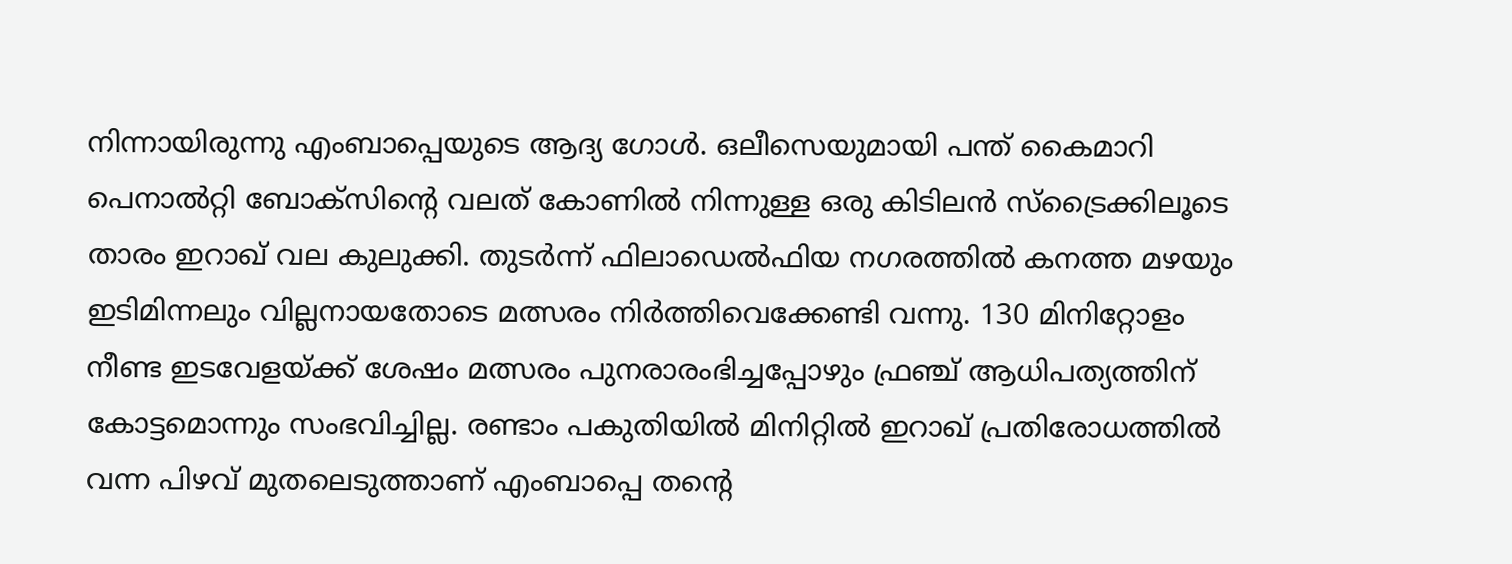നിന്നായിരുന്നു എംബാപ്പെയുടെ ആദ്യ ഗോൾ. ഒലീസെയുമായി പന്ത് കൈമാറി പെനാൽറ്റി ബോക്‌സിന്റെ വലത് കോണിൽ നിന്നുള്ള ഒരു കിടിലൻ സ്ട്രൈക്കിലൂടെ താരം ഇറാഖ് വല കുലുക്കി. തുടർന്ന് ഫിലാഡെൽഫിയ നഗരത്തിൽ കനത്ത മഴയും ഇടിമിന്നലും വില്ലനായതോടെ മത്സരം നിർത്തിവെക്കേണ്ടി വന്നു. 130 മിനിറ്റോളം നീണ്ട ഇടവേളയ്ക്ക് ശേഷം മത്സരം പുനരാരംഭിച്ചപ്പോഴും ഫ്രഞ്ച് ആധിപത്യത്തിന് കോട്ടമൊന്നും സംഭവിച്ചില്ല. രണ്ടാം പകുതിയിൽ മിനിറ്റിൽ ഇറാഖ് പ്രതിരോധത്തിൽ വന്ന പിഴവ് മുതലെടുത്താണ് എംബാപ്പെ തന്റെ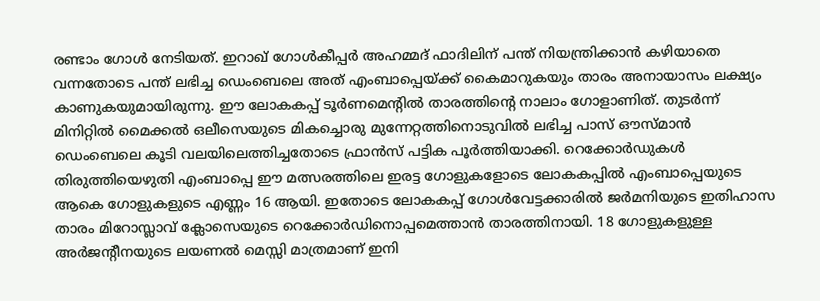രണ്ടാം ഗോൾ നേടിയത്. ഇറാഖ് ഗോൾകീപ്പർ അഹമ്മദ് ഫാദിലിന് പന്ത് നിയന്ത്രിക്കാൻ കഴിയാതെ വന്നതോടെ പന്ത് ലഭിച്ച ഡെംബെലെ അത് എംബാപ്പെയ്ക്ക് കൈമാറുകയും താരം അനായാസം ലക്ഷ്യം കാണുകയുമായിരുന്നു. ഈ ലോകകപ്പ് ടൂർണമെന്റിൽ താരത്തിന്റെ നാലാം ഗോളാണിത്. തുടർന്ന് മിനിറ്റിൽ മൈക്കൽ ഒലീസെയുടെ മികച്ചൊരു മുന്നേറ്റത്തിനൊടുവിൽ ലഭിച്ച പാസ് ഔസ്മാൻ ഡെംബെലെ കൂടി വലയിലെത്തിച്ചതോടെ ഫ്രാൻസ് പട്ടിക പൂർത്തിയാക്കി. റെക്കോർഡുകൾ തിരുത്തിയെഴുതി എംബാപ്പെ ഈ മത്സരത്തിലെ ഇരട്ട ഗോളുകളോടെ ലോകകപ്പിൽ എംബാപ്പെയുടെ ആകെ ഗോളുകളുടെ എണ്ണം 16 ആയി. ഇതോടെ ലോകകപ്പ് ഗോൾവേട്ടക്കാരിൽ ജർമനിയുടെ ഇതിഹാസ താരം മിറോസ്ലാവ് ക്ലോസെയുടെ റെക്കോർഡിനൊപ്പമെത്താൻ താരത്തിനായി. 18 ഗോളുകളുള്ള അർജന്റീനയുടെ ലയണൽ മെസ്സി മാത്രമാണ് ഇനി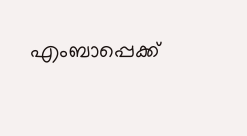എംബാപ്പെക്ക്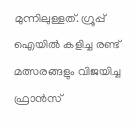മുന്നിലുള്ളത്. ഗ്രൂപ്പ് ഐയിൽ കളിച്ച രണ്ട് മത്സരങ്ങളും വിജയിച്ച ഫ്രാൻസ്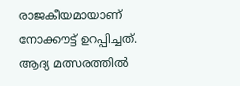രാജകീയമായാണ് നോക്കൗട്ട് ഉറപ്പിച്ചത്. ആദ്യ മത്സരത്തിൽ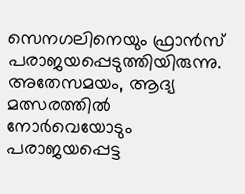സെനഗലിനെയും ഫ്രാൻസ് പരാജയപ്പെടുത്തിയിരുന്നു. അതേസമയം, ആദ്യ മത്സരത്തിൽ നോർവെയോടും പരാജയപ്പെട്ട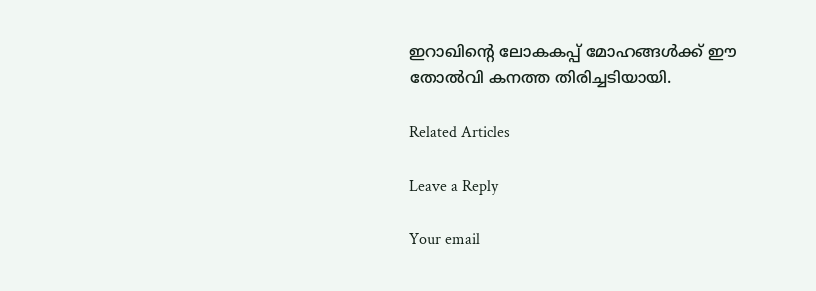ഇറാഖിന്റെ ലോകകപ്പ് മോഹങ്ങൾക്ക് ഈ തോൽവി കനത്ത തിരിച്ചടിയായി.

Related Articles

Leave a Reply

Your email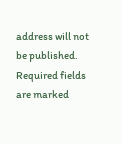address will not be published. Required fields are marked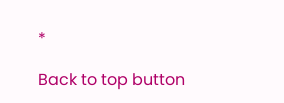*

Back to top button